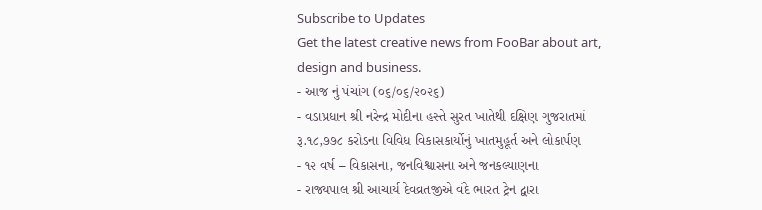Subscribe to Updates
Get the latest creative news from FooBar about art, design and business.
- આજ નું પંચાંગ (૦૬/૦૬/૨૦૨૬)
- વડાપ્રધાન શ્રી નરેન્દ્ર મોદીના હસ્તે સુરત ખાતેથી દક્ષિણ ગુજરાતમાં રૂ.૧૮,૭૭૮ કરોડના વિવિધ વિકાસકાર્યોનું ખાતમુહૂર્ત અને લોકાર્પણ
- ૧૨ વર્ષ – વિકાસના, જનવિશ્વાસના અને જનકલ્યાણના
- રાજ્યપાલ શ્રી આચાર્ય દેવવ્રતજીએ વંદે ભારત ટ્રેન દ્વારા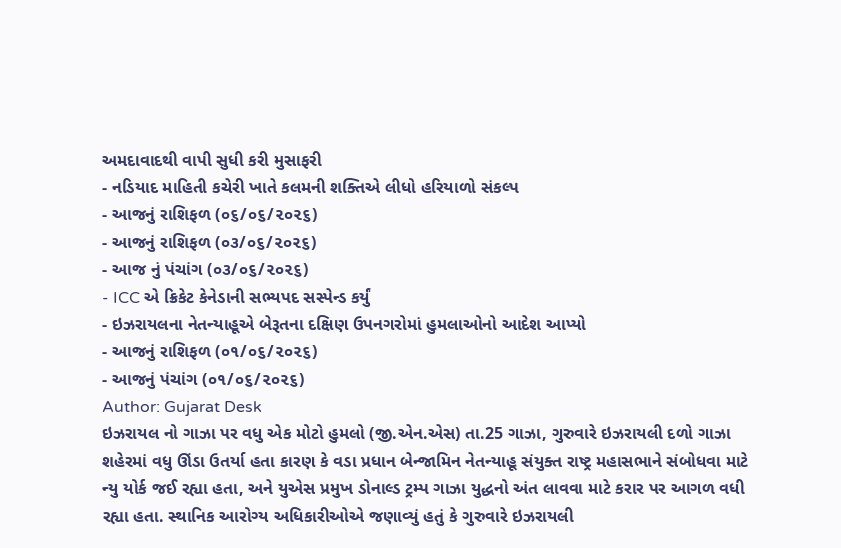અમદાવાદથી વાપી સુધી કરી મુસાફરી
- નડિયાદ માહિતી કચેરી ખાતે કલમની શક્તિએ લીધો હરિયાળો સંકલ્પ
- આજનું રાશિફળ (૦૬/૦૬/૨૦૨૬)
- આજનું રાશિફળ (૦૩/૦૬/૨૦૨૬)
- આજ નું પંચાંગ (૦૩/૦૬/૨૦૨૬)
- ICC એ ક્રિકેટ કેનેડાની સભ્યપદ સસ્પેન્ડ કર્યું
- ઇઝરાયલના નેતન્યાહૂએ બેરૂતના દક્ષિણ ઉપનગરોમાં હુમલાઓનો આદેશ આપ્યો
- આજનું રાશિફળ (૦૧/૦૬/૨૦૨૬)
- આજનું પંચાંગ (૦૧/૦૬/૨૦૨૬)
Author: Gujarat Desk
ઇઝરાયલ નો ગાઝા પર વધુ એક મોટો હુમલો (જી.એન.એસ) તા.25 ગાઝા, ગુરુવારે ઇઝરાયલી દળો ગાઝા શહેરમાં વધુ ઊંડા ઉતર્યા હતા કારણ કે વડા પ્રધાન બેન્જામિન નેતન્યાહૂ સંયુક્ત રાષ્ટ્ર મહાસભાને સંબોધવા માટે ન્યુ યોર્ક જઈ રહ્યા હતા, અને યુએસ પ્રમુખ ડોનાલ્ડ ટ્રમ્પ ગાઝા યુદ્ધનો અંત લાવવા માટે કરાર પર આગળ વધી રહ્યા હતા. સ્થાનિક આરોગ્ય અધિકારીઓએ જણાવ્યું હતું કે ગુરુવારે ઇઝરાયલી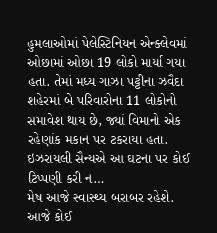હુમલાઓમાં પેલેસ્ટિનિયન એન્ક્લેવમાં ઓછામાં ઓછા 19 લોકો માર્યા ગયા હતા. તેમાં મધ્ય ગાઝા પટ્ટીના ઝવૈદા શહેરમાં બે પરિવારોના 11 લોકોનો સમાવેશ થાય છે, જ્યાં વિમાનો એક રહેણાંક મકાન પર ટકરાયા હતા. ઇઝરાયલી સૈન્યએ આ ઘટના પર કોઈ ટિપ્પણી કરી ન…
મેષ આજે સ્વાસ્થ્ય બરાબર રહેશે. આજે કોઈ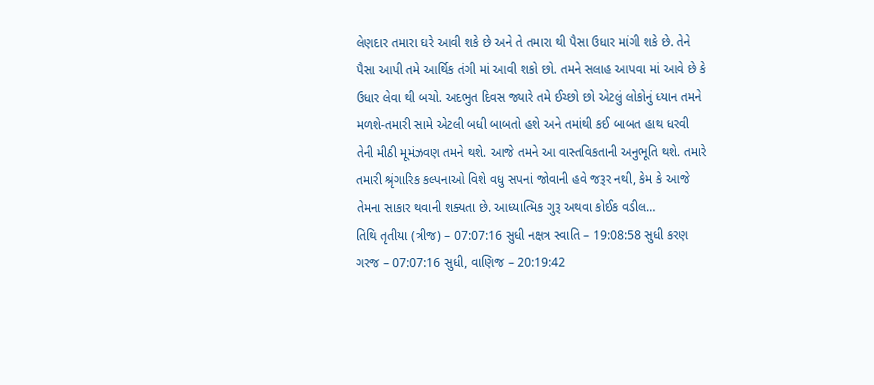લેણદાર તમારા ઘરે આવી શકે છે અને તે તમારા થી પૈસા ઉધાર માંગી શકે છે. તેને પૈસા આપી તમે આર્થિક તંગી માં આવી શકો છો. તમને સલાહ આપવા માં આવે છે કે ઉધાર લેવા થી બચો. અદભુત દિવસ જ્યારે તમે ઈચ્છો છો એટલું લોકોનું ધ્યાન તમને મળશે-તમારી સામે એટલી બધી બાબતો હશે અને તમાંથી કઈ બાબત હાથ ધરવી તેની મીઠી મૂમંઝવણ તમને થશે. આજે તમને આ વાસ્તવિકતાની અનુભૂતિ થશે. તમારે તમારી શ્રૃંગારિક કલ્પનાઓ વિશે વધુ સપનાં જોવાની હવે જરૂર નથી, કેમ કે આજે તેમના સાકાર થવાની શક્યતા છે. આધ્યાત્મિક ગુરૂ અથવા કોઈક વડીલ…
તિથિ તૃતીયા (ત્રીજ) – 07:07:16 સુધી નક્ષત્ર સ્વાતિ – 19:08:58 સુધી કરણ ગરજ – 07:07:16 સુધી, વાણિજ – 20:19:42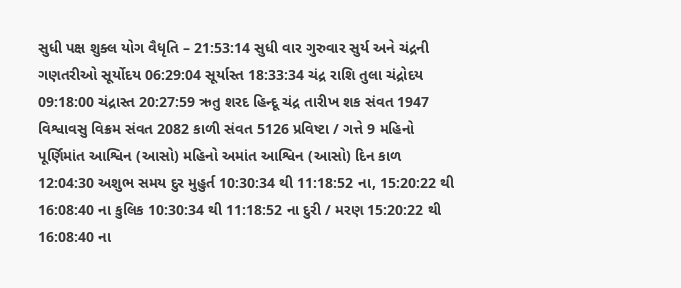સુધી પક્ષ શુક્લ યોગ વૈધૃતિ – 21:53:14 સુધી વાર ગુરુવાર સુર્ય અને ચંદ્રની ગણતરીઓ સૂર્યોદય 06:29:04 સૂર્યાસ્ત 18:33:34 ચંદ્ર રાશિ તુલા ચંદ્રોદય 09:18:00 ચંદ્રાસ્ત 20:27:59 ઋતુ શરદ હિન્દૂ ચંદ્ર તારીખ શક સંવત 1947 વિશ્વાવસુ વિક્રમ સંવત 2082 કાળી સંવત 5126 પ્રવિષ્ટા / ગત્તે 9 મહિનો પૂર્ણિમાંત આશ્વિન (આસો) મહિનો અમાંત આશ્વિન (આસો) દિન કાળ 12:04:30 અશુભ સમય દુર મુહુર્ત 10:30:34 થી 11:18:52 ના, 15:20:22 થી 16:08:40 ના કુલિક 10:30:34 થી 11:18:52 ના દુરી / મરણ 15:20:22 થી 16:08:40 ના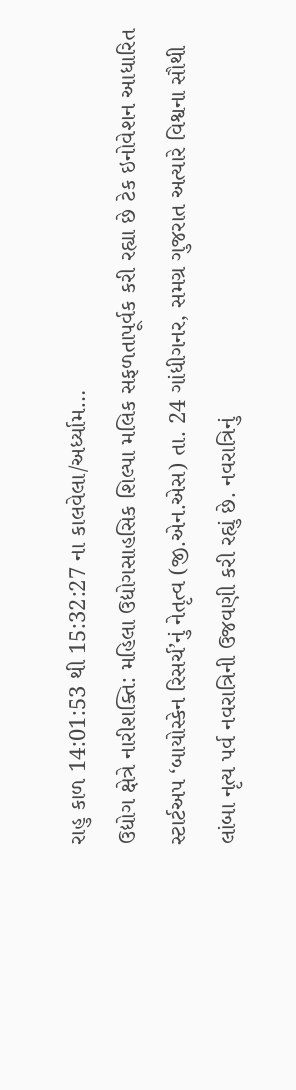રાહુ કાળ 14:01:53 થી 15:32:27 ના કાલવેલા/અર્ધ્યામ…
ઉદ્યોગ ક્ષેત્રે નારીશક્તિ: મહિલા ઉદ્યોગસાહસિક શિલ્પા મલિક સફળતાપૂર્વક કરી રહ્યા છે ટેક ઇનોવેશન આધારિત સ્ટાર્ટઅપ ‘બાયોસ્કેન રિસર્ચ’નું નેતૃત્વ (જી.એન.એસ) તા. 24 ગાંધીગનર, સમગ્ર ગુજરાત અત્યારે વિશ્વના સૌથી લાંબા નૃત્ય પર્વ નવરાત્રિની ઉજવણી કરી રહ્યું છે. નવરાત્રિનું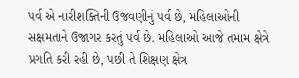પર્વ એ નારીશક્તિની ઉજવણીનું પર્વ છે, મહિલાઓની સક્ષમતાને ઉજાગર કરતું પર્વ છે. મહિલાઓ આજે તમામ ક્ષેત્રે પ્રગતિ કરી રહી છે, પછી તે શિક્ષણ ક્ષેત્ર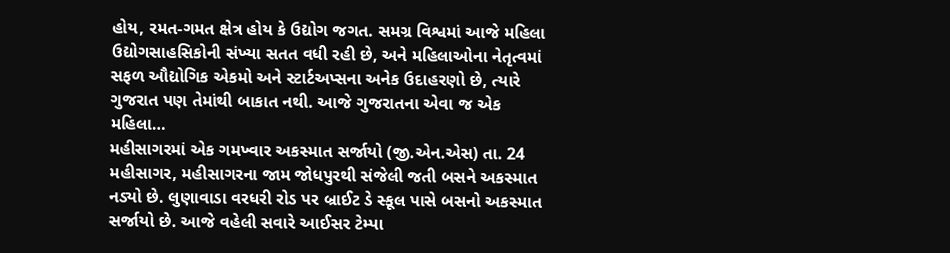હોય, રમત-ગમત ક્ષેત્ર હોય કે ઉદ્યોગ જગત. સમગ્ર વિશ્વમાં આજે મહિલા ઉદ્યોગસાહસિકોની સંખ્યા સતત વધી રહી છે, અને મહિલાઓના નેતૃત્વમાં સફળ ઔદ્યોગિક એકમો અને સ્ટાર્ટઅપ્સના અનેક ઉદાહરણો છે, ત્યારે ગુજરાત પણ તેમાંથી બાકાત નથી. આજે ગુજરાતના એવા જ એક મહિલા…
મહીસાગરમાં એક ગમખ્વાર અકસ્માત સર્જાયો (જી.એન.એસ) તા. 24 મહીસાગર, મહીસાગરના જામ જોધપુરથી સંજેલી જતી બસને અકસ્માત નડ્યો છે. લુણાવાડા વરધરી રોડ પર બ્રાઈટ ડે સ્કૂલ પાસે બસનો અકસ્માત સર્જાયો છે. આજે વહેલી સવારે આઈસર ટેમ્પા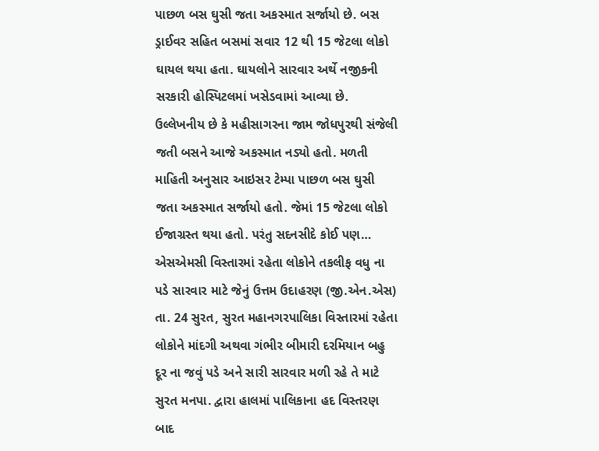પાછળ બસ ઘુસી જતા અકસ્માત સર્જાયો છે. બસ ડ્રાઈવર સહિત બસમાં સવાર 12 થી 15 જેટલા લોકો ઘાયલ થયા હતા. ઘાયલોને સારવાર અર્થે નજીકની સરકારી હોસ્પિટલમાં ખસેડવામાં આવ્યા છે. ઉલ્લેખનીય છે કે મહીસાગરના જામ જોધપુરથી સંજેલી જતી બસને આજે અકસ્માત નડ્યો હતો. મળતી માહિતી અનુસાર આઇસર ટેમ્પા પાછળ બસ ઘુસી જતા અકસ્માત સર્જાયો હતો. જેમાં 15 જેટલા લોકો ઈજાગ્રસ્ત થયા હતો. પરંતુ સદનસીદે કોઈ પણ…
એસએમસી વિસ્તારમાં રહેતા લોકોને તકલીફ વધુ ના પડે સારવાર માટે જેનું ઉત્તમ ઉદાહરણ (જી.એન.એસ) તા. 24 સુરત, સુરત મહાનગરપાલિકા વિસ્તારમાં રહેતા લોકોને માંદગી અથવા ગંભીર બીમારી દરમિયાન બહુ દૂર ના જવું પડે અને સારી સારવાર મળી રહે તે માટે સુરત મનપા. દ્વારા હાલમાં પાલિકાના હદ વિસ્તરણ બાદ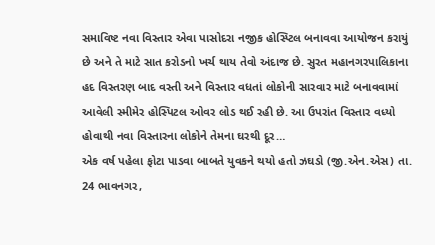સમાવિષ્ટ નવા વિસ્તાર એવા પાસોદરા નજીક હોસ્પ્ટિલ બનાવવા આયોજન કરાયું છે અને તે માટે સાત કરોડનો ખર્ચ થાય તેવો અંદાજ છે. સુરત મહાનગરપાલિકાના હદ વિસ્તરણ બાદ વસ્તી અને વિસ્તાર વધતાં લોકોની સારવાર માટે બનાવવામાં આવેલી સ્મીમેર હોસ્પિટલ ઓવર લોડ થઈ રહી છે. આ ઉપરાંત વિસ્તાર વધ્યો હોવાથી નવા વિસ્તારના લોકોને તેમના ઘરથી દૂર…
એક વર્ષ પહેલા ફોટા પાડવા બાબતે યુવકને થયો હતો ઝઘડો (જી.એન.એસ) તા. 24 ભાવનગર,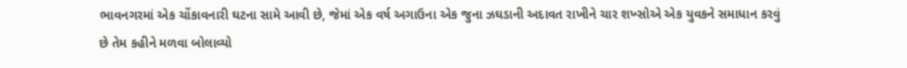ભાવનગરમાં એક ચોંકાવનારી ઘટના સામે આવી છે, જેમાં એક વર્ષ અગાઉના એક જુના ઝઘડાની અદાવત રાખીને ચાર શખ્સોએ એક યુવકને સમાધાન કરવું છે તેમ કહીને મળવા બોલાવ્યો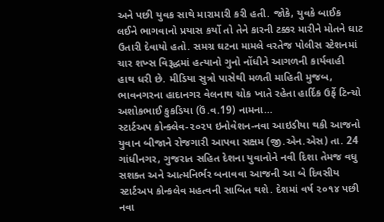અને પછી યુવક સાથે મારામારી કરી હતી. જોકે, યુવકે બાઈક લઈને ભાગવાનો પ્રયાસ કર્યો તો તેને કારની ટક્કર મારીને મોતને ઘાટ ઉતારી દેવાયો હતો. સમગ્ર ઘટના મામલે વરતેજ પોલીસ સ્ટેશનમાં ચાર શખ્સ વિરૂદ્ધમાં હત્યાનો ગુનો નોંધીને આગળની કાર્યવાહી હાથ ધરી છે. મીડિયા સુત્રો પાસેથી મળતી માહિતી મુજબ, ભાવનગરના હાદાનગર વેલનાથ ચોક ખાતે રહેતા હાર્દિક ઉર્ફે ટિન્ચો અશોકભાઈ કુકડિયા (ઉં.વ.19) નામના…
સ્ટાર્ટઅપ કોન્ક્લેવ-૨૦૨૫ ઇનોવેશન-નવા આઇડીયા થકી આજનો યુવાન બીજાને રોજગારી આપવા સક્ષમ (જી.એન.એસ) તા. 24 ગાંધીનગર, ગુજરાત સહિત દેશના યુવાનોને નવી દિશા તેમજ વધુ સશક્ત અને આત્મનિર્ભર બનાવવા આજની આ બે દિવસીય સ્ટાર્ટઅપ કોન્કલેવ મહત્વની સાબિત થશે. દેશમાં વર્ષ ૨૦૧૪ પછી નવા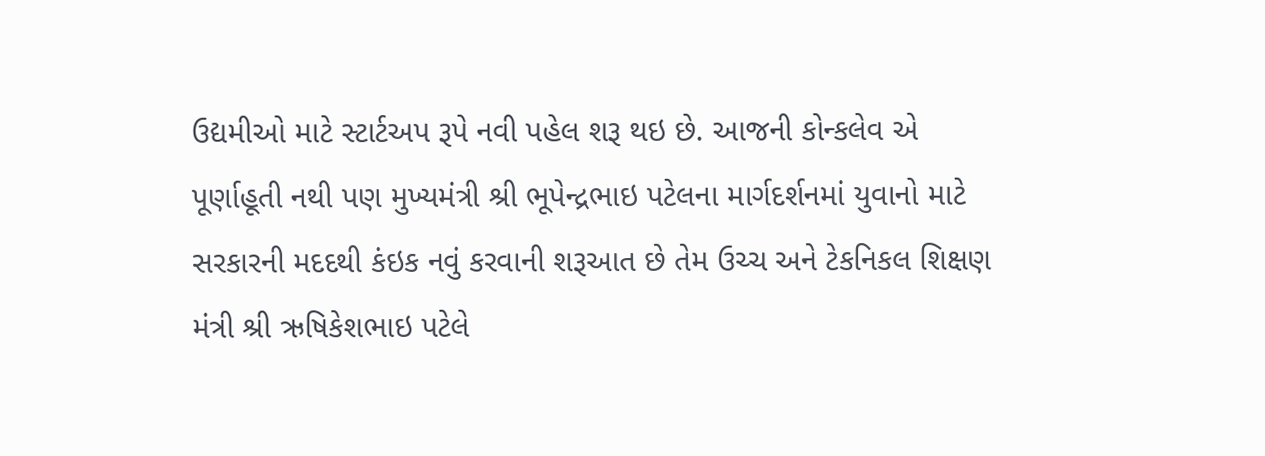ઉદ્યમીઓ માટે સ્ટાર્ટઅપ રૂપે નવી પહેલ શરૂ થઇ છે. આજની કોન્કલેવ એ પૂર્ણાહૂતી નથી પણ મુખ્યમંત્રી શ્રી ભૂપેન્દ્રભાઇ પટેલના માર્ગદર્શનમાં યુવાનો માટે સરકારની મદદથી કંઇક નવું કરવાની શરૂઆત છે તેમ ઉચ્ચ અને ટેકનિકલ શિક્ષણ મંત્રી શ્રી ઋષિકેશભાઇ પટેલે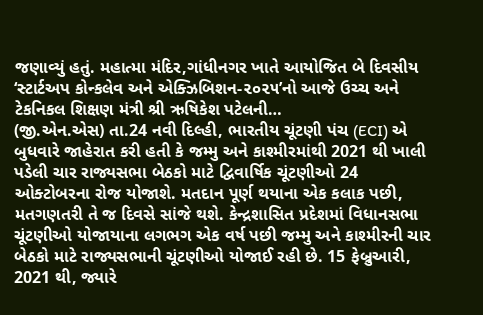જણાવ્યું હતું. મહાત્મા મંદિર,ગાંધીનગર ખાતે આયોજિત બે દિવસીય ‘સ્ટાર્ટઅપ કોન્કલેવ અને એક્ઝિબિશન-૨૦૨૫’નો આજે ઉચ્ચ અને ટેકનિકલ શિક્ષણ મંત્રી શ્રી ઋષિકેશ પટેલની…
(જી.એન.એસ) તા.24 નવી દિલ્હી, ભારતીય ચૂંટણી પંચ (ECI) એ બુધવારે જાહેરાત કરી હતી કે જમ્મુ અને કાશ્મીરમાંથી 2021 થી ખાલી પડેલી ચાર રાજ્યસભા બેઠકો માટે દ્વિવાર્ષિક ચૂંટણીઓ 24 ઓક્ટોબરના રોજ યોજાશે. મતદાન પૂર્ણ થયાના એક કલાક પછી, મતગણતરી તે જ દિવસે સાંજે થશે. કેન્દ્રશાસિત પ્રદેશમાં વિધાનસભા ચૂંટણીઓ યોજાયાના લગભગ એક વર્ષ પછી જમ્મુ અને કાશ્મીરની ચાર બેઠકો માટે રાજ્યસભાની ચૂંટણીઓ યોજાઈ રહી છે. 15 ફેબ્રુઆરી, 2021 થી, જ્યારે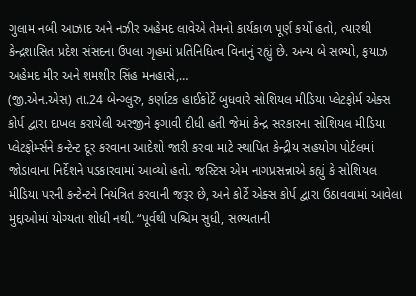ગુલામ નબી આઝાદ અને નઝીર અહેમદ લાવેએ તેમનો કાર્યકાળ પૂર્ણ કર્યો હતો, ત્યારથી કેન્દ્રશાસિત પ્રદેશ સંસદના ઉપલા ગૃહમાં પ્રતિનિધિત્વ વિનાનું રહ્યું છે. અન્ય બે સભ્યો, ફયાઝ અહેમદ મીર અને શમશીર સિંહ મનહાસે,…
(જી.એન.એસ) તા.24 બેન્ગ્લુરુ, કર્ણાટક હાઈકોર્ટે બુધવારે સોશિયલ મીડિયા પ્લેટફોર્મ એક્સ કોર્પ દ્વારા દાખલ કરાયેલી અરજીને ફગાવી દીધી હતી જેમાં કેન્દ્ર સરકારના સોશિયલ મીડિયા પ્લેટફોર્મ્સને કન્ટેન્ટ દૂર કરવાના આદેશો જારી કરવા માટે સ્થાપિત કેન્દ્રીય સહયોગ પોર્ટલમાં જોડાવાના નિર્દેશને પડકારવામાં આવ્યો હતો. જસ્ટિસ એમ નાગપ્રસન્નાએ કહ્યું કે સોશિયલ મીડિયા પરની કન્ટેન્ટને નિયંત્રિત કરવાની જરૂર છે, અને કોર્ટે એક્સ કોર્પ દ્વારા ઉઠાવવામાં આવેલા મુદ્દાઓમાં યોગ્યતા શોધી નથી. “પૂર્વથી પશ્ચિમ સુધી, સભ્યતાની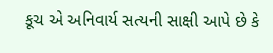કૂચ એ અનિવાર્ય સત્યની સાક્ષી આપે છે કે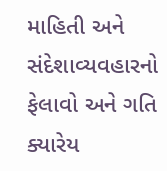માહિતી અને સંદેશાવ્યવહારનો ફેલાવો અને ગતિ ક્યારેય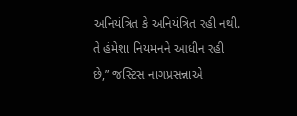અનિયંત્રિત કે અનિયંત્રિત રહી નથી. તે હંમેશા નિયમનને આધીન રહી છે,” જસ્ટિસ નાગપ્રસન્નાએ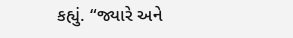કહ્યું. “જ્યારે અને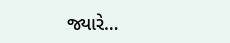જ્યારે…